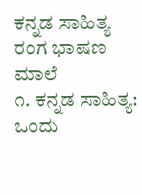ಕನ್ನಡ ಸಾಹಿತ್ಯ ರಂಗ ಭಾಷಣ ಮಾಲೆ
೧. ಕನ್ನಡ ಸಾಹಿತ್ಯ: ಒಂದು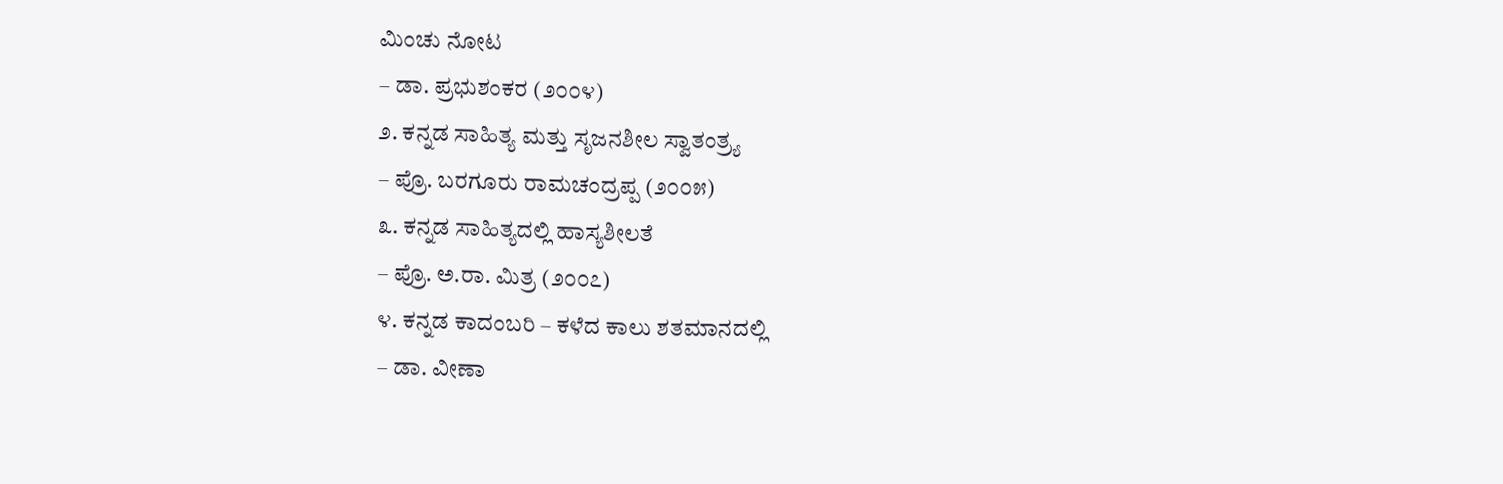ಮಿಂಚು ನೋಟ
– ಡಾ. ಪ್ರಭುಶಂಕರ (೨೦೦೪)
೨. ಕನ್ನಡ ಸಾಹಿತ್ಯ ಮತ್ತು ಸೃಜನಶೀಲ ಸ್ವಾತಂತ್ರ್ಯ
– ಪ್ರೊ. ಬರಗೂರು ರಾಮಚಂದ್ರಪ್ಪ (೨೦೦೫)
೩. ಕನ್ನಡ ಸಾಹಿತ್ಯದಲ್ಲಿ ಹಾಸ್ಯಶೀಲತೆ
– ಪ್ರೊ. ಅ.ರಾ. ಮಿತ್ರ (೨೦೦೭)
೪. ಕನ್ನಡ ಕಾದಂಬರಿ – ಕಳೆದ ಕಾಲು ಶತಮಾನದಲ್ಲಿ
– ಡಾ. ವೀಣಾ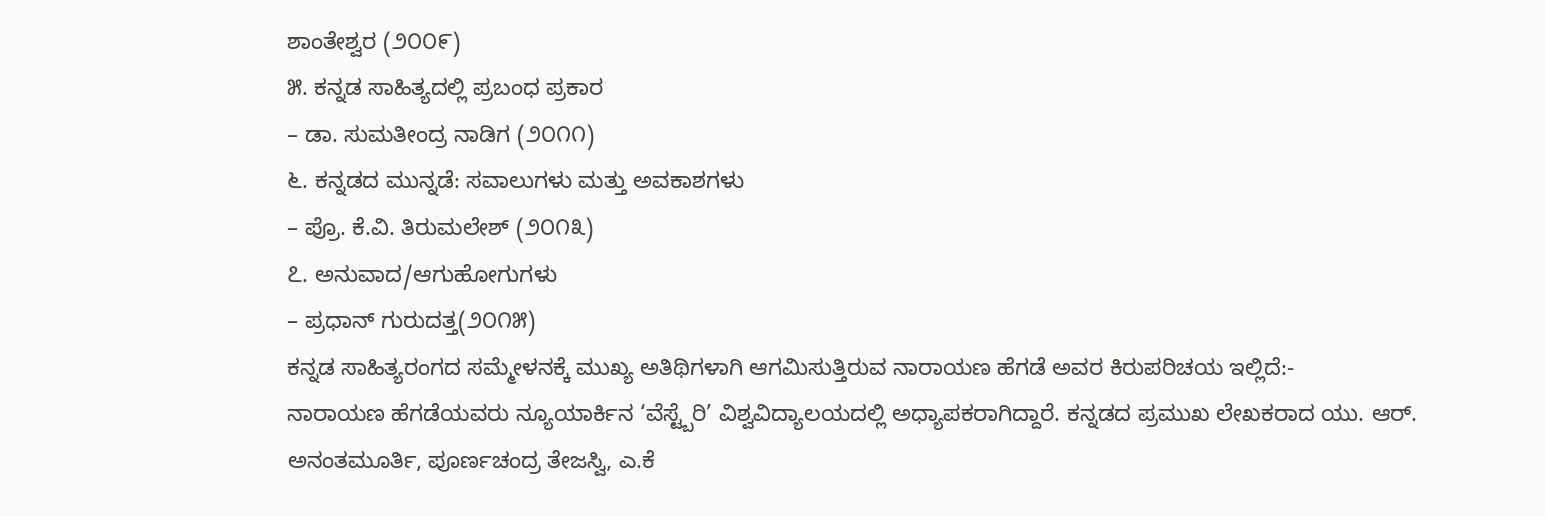ಶಾಂತೇಶ್ವರ (೨೦೦೯)
೫. ಕನ್ನಡ ಸಾಹಿತ್ಯದಲ್ಲಿ ಪ್ರಬಂಧ ಪ್ರಕಾರ
– ಡಾ. ಸುಮತೀಂದ್ರ ನಾಡಿಗ (೨೦೧೧)
೬. ಕನ್ನಡದ ಮುನ್ನಡೆ: ಸವಾಲುಗಳು ಮತ್ತು ಅವಕಾಶಗಳು
– ಪ್ರೊ. ಕೆ.ವಿ. ತಿರುಮಲೇಶ್ (೨೦೧೩)
೭. ಅನುವಾದ/ಆಗುಹೋಗುಗಳು
– ಪ್ರಧಾನ್ ಗುರುದತ್ತ(೨೦೧೫)
ಕನ್ನಡ ಸಾಹಿತ್ಯರಂಗದ ಸಮ್ಮೇಳನಕ್ಕೆ ಮುಖ್ಯ ಅತಿಥಿಗಳಾಗಿ ಆಗಮಿಸುತ್ತಿರುವ ನಾರಾಯಣ ಹೆಗಡೆ ಅವರ ಕಿರುಪರಿಚಯ ಇಲ್ಲಿದೆ:-
ನಾರಾಯಣ ಹೆಗಡೆಯವರು ನ್ಯೂಯಾರ್ಕಿನ ‘ವೆಸ್ಟ್ಬೆರಿ’ ವಿಶ್ವವಿದ್ಯಾಲಯದಲ್ಲಿ ಅಧ್ಯಾಪಕರಾಗಿದ್ದಾರೆ. ಕನ್ನಡದ ಪ್ರಮುಖ ಲೇಖಕರಾದ ಯು. ಆರ್. ಅನಂತಮೂರ್ತಿ, ಪೂರ್ಣಚಂದ್ರ ತೇಜಸ್ವಿ, ಎ.ಕೆ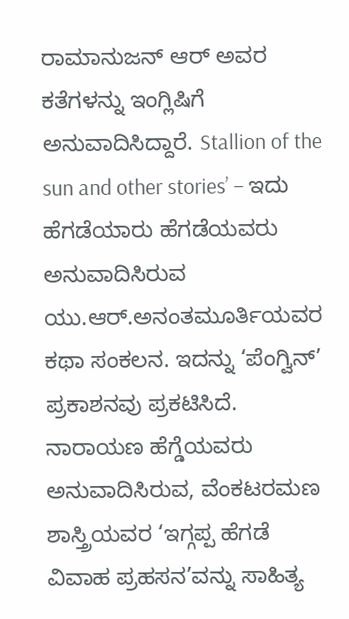ರಾಮಾನುಜನ್ ಆರ್ ಅವರ ಕತೆಗಳನ್ನು ಇಂಗ್ಲಿಷಿಗೆ ಅನುವಾದಿಸಿದ್ದಾರೆ. Stallion of the sun and other stories’ – ಇದು ಹೆಗಡೆಯಾರು ಹೆಗಡೆಯವರು ಅನುವಾದಿಸಿರುವ ಯು.ಆರ್.ಅನಂತಮೂರ್ತಿಯವರ ಕಥಾ ಸಂಕಲನ. ಇದನ್ನು ‘ಪೆಂಗ್ವಿನ್’ ಪ್ರಕಾಶನವು ಪ್ರಕಟಿಸಿದೆ. ನಾರಾಯಣ ಹೆಗ್ಡೆಯವರು ಅನುವಾದಿಸಿರುವ, ವೆಂಕಟರಮಣ ಶಾಸ್ತ್ರಿಯವರ ‘ಇಗ್ಗಪ್ಪ ಹೆಗಡೆ ವಿವಾಹ ಪ್ರಹಸನ’ವನ್ನು ಸಾಹಿತ್ಯ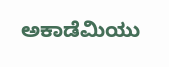ಅಕಾಡೆಮಿಯು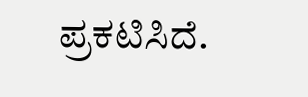ಪ್ರಕಟಿಸಿದೆ.